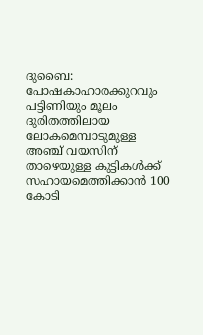ദുബൈ: പോഷകാഹാരക്കുറവും പട്ടിണിയും മൂലം ദുരിതത്തിലായ ലോകമെമ്പാടുമുള്ള അഞ്ച് വയസിന് താഴെയുള്ള കുട്ടികൾക്ക് സഹായമെത്തിക്കാൻ 100 കോടി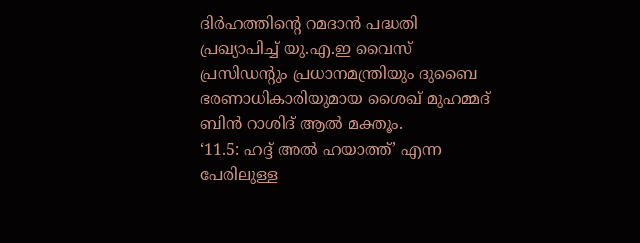ദിർഹത്തിന്റെ റമദാൻ പദ്ധതി പ്രഖ്യാപിച്ച് യു.എ.ഇ വൈസ് പ്രസിഡന്റും പ്രധാനമന്ത്രിയും ദുബൈ ഭരണാധികാരിയുമായ ശൈഖ് മുഹമ്മദ് ബിൻ റാശിദ് ആൽ മക്തൂം.
‘11.5: ഹദ്ദ് അൽ ഹയാത്ത്’ എന്ന പേരിലുള്ള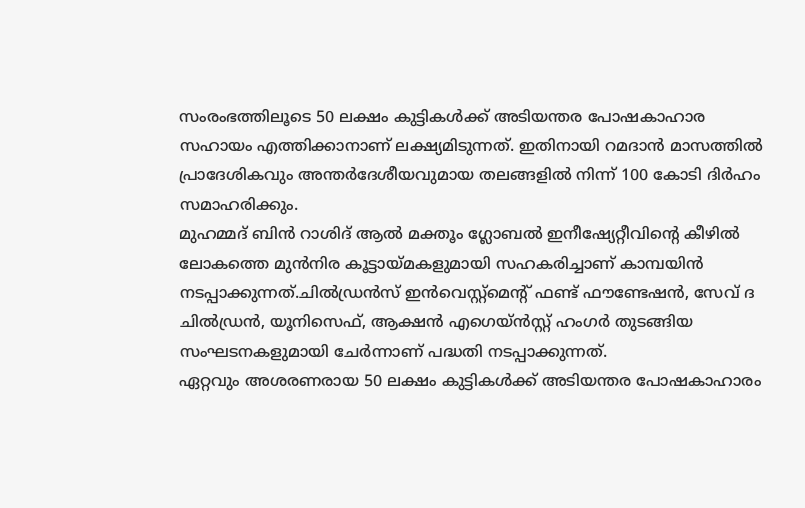സംരംഭത്തിലൂടെ 50 ലക്ഷം കുട്ടികൾക്ക് അടിയന്തര പോഷകാഹാര സഹായം എത്തിക്കാനാണ് ലക്ഷ്യമിടുന്നത്. ഇതിനായി റമദാൻ മാസത്തിൽ പ്രാദേശികവും അന്തർദേശീയവുമായ തലങ്ങളിൽ നിന്ന് 100 കോടി ദിർഹം സമാഹരിക്കും.
മുഹമ്മദ് ബിൻ റാശിദ് ആൽ മക്തൂം ഗ്ലോബൽ ഇനീഷ്യേറ്റീവിന്റെ കീഴിൽ ലോകത്തെ മുൻനിര കൂട്ടായ്മകളുമായി സഹകരിച്ചാണ് കാമ്പയിൻ നടപ്പാക്കുന്നത്.ചിൽഡ്രൻസ് ഇൻവെസ്റ്റ്മെന്റ് ഫണ്ട് ഫൗണ്ടേഷൻ, സേവ് ദ ചിൽഡ്രൻ, യൂനിസെഫ്, ആക്ഷൻ എഗെയ്ൻസ്റ്റ് ഹംഗർ തുടങ്ങിയ സംഘടനകളുമായി ചേർന്നാണ് പദ്ധതി നടപ്പാക്കുന്നത്.
ഏറ്റവും അശരണരായ 50 ലക്ഷം കുട്ടികൾക്ക് അടിയന്തര പോഷകാഹാരം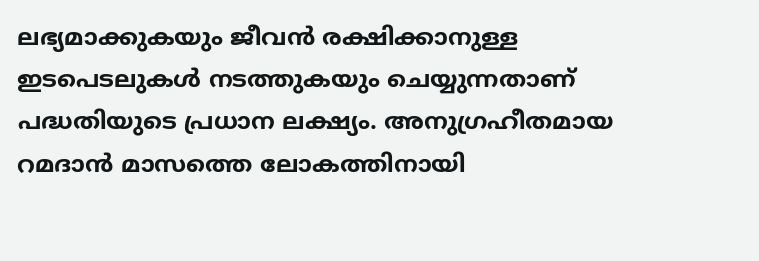ലഭ്യമാക്കുകയും ജീവൻ രക്ഷിക്കാനുള്ള ഇടപെടലുകൾ നടത്തുകയും ചെയ്യുന്നതാണ് പദ്ധതിയുടെ പ്രധാന ലക്ഷ്യം. അനുഗ്രഹീതമായ റമദാൻ മാസത്തെ ലോകത്തിനായി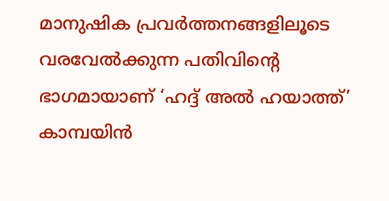മാനുഷിക പ്രവർത്തനങ്ങളിലൂടെ വരവേൽക്കുന്ന പതിവിന്റെ ഭാഗമായാണ് ‘ഹദ്ദ് അൽ ഹയാത്ത്’ കാമ്പയിൻ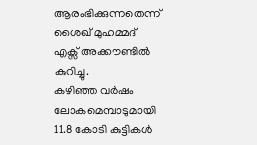ആരംഭിക്കുന്നതെന്ന് ശൈഖ് മുഹമ്മദ് എക്സ് അക്കൗണ്ടിൽ കുറിച്ചു.
കഴിഞ്ഞ വർഷം ലോകമെമ്പാടുമായി 11.8 കോടി കുട്ടികൾ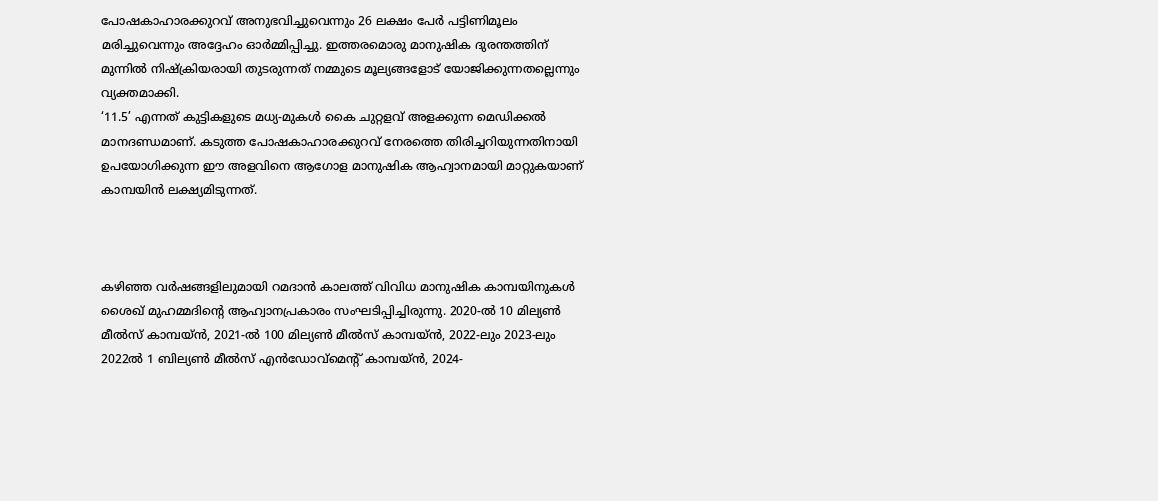പോഷകാഹാരക്കുറവ് അനുഭവിച്ചുവെന്നും 26 ലക്ഷം പേർ പട്ടിണിമൂലം മരിച്ചുവെന്നും അദ്ദേഹം ഓർമ്മിപ്പിച്ചു. ഇത്തരമൊരു മാനുഷിക ദുരന്തത്തിന് മുന്നിൽ നിഷ്ക്രിയരായി തുടരുന്നത് നമ്മുടെ മൂല്യങ്ങളോട് യോജിക്കുന്നതല്ലെന്നും വ്യക്തമാക്കി.
‘11.5’ എന്നത് കുട്ടികളുടെ മധ്യ-മുകൾ കൈ ചുറ്റളവ് അളക്കുന്ന മെഡിക്കൽ മാനദണ്ഡമാണ്. കടുത്ത പോഷകാഹാരക്കുറവ് നേരത്തെ തിരിച്ചറിയുന്നതിനായി ഉപയോഗിക്കുന്ന ഈ അളവിനെ ആഗോള മാനുഷിക ആഹ്വാനമായി മാറ്റുകയാണ് കാമ്പയിൻ ലക്ഷ്യമിടുന്നത്.



കഴിഞ്ഞ വർഷങ്ങളിലുമായി റമദാൻ കാലത്ത് വിവിധ മാനുഷിക കാമ്പയിനുകൾ ശൈഖ് മുഹമ്മദിന്റെ ആഹ്വാനപ്രകാരം സംഘടിപ്പിച്ചിരുന്നു. 2020-ൽ 10 മില്യൺ മീൽസ് കാമ്പയ്ൻ, 2021-ൽ 100 മില്യൺ മീൽസ് കാമ്പയ്ൻ, 2022-ലും 2023-ലും 2022ൽ 1 ബില്യൺ മീൽസ് എൻഡോവ്മെന്റ് കാമ്പയ്ൻ, 2024-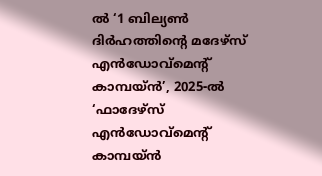ൽ ‘1 ബില്യൺ ദിർഹത്തിന്റെ മദേഴ്സ് എൻഡോവ്മെന്റ് കാമ്പയ്ൻ’, 2025-ൽ ‘ഫാദേഴ്സ് എൻഡോവ്മെന്റ് കാമ്പയ്ൻ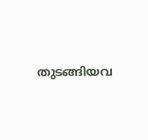തുടങ്ങിയവ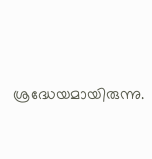ശ്രദ്ധേയമായിരുന്നു.